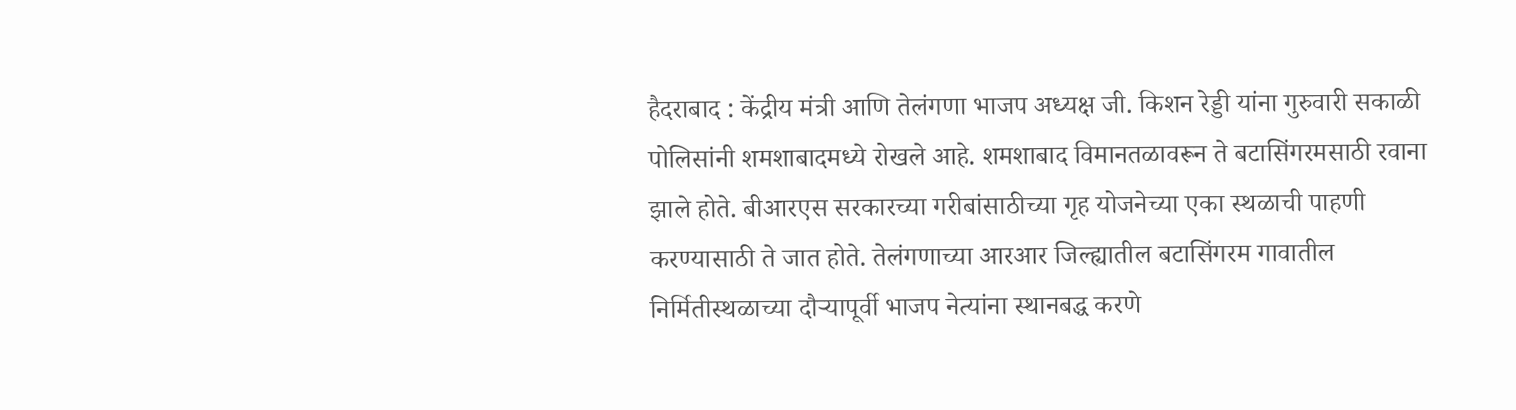हैदराबाद : केंद्रीय मंत्री आणि तेलंगणा भाजप अध्यक्ष जी. किशन रेड्डी यांना गुरुवारी सकाळी पोलिसांनी शमशाबादमध्ये रोखले आहे. शमशाबाद विमानतळावरून ते बटासिंगरमसाठी रवाना झाले होते. बीआरएस सरकारच्या गरीबांसाठीच्या गृह योजनेच्या एका स्थळाची पाहणी करण्यासाठी ते जात होते. तेलंगणाच्या आरआर जिल्ह्यातील बटासिंगरम गावातील निर्मितीस्थळाच्या दौऱ्यापूर्वी भाजप नेत्यांना स्थानबद्ध करणे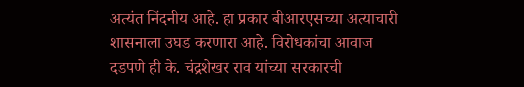अत्यंत निंदनीय आहे. हा प्रकार बीआरएसच्या अत्याचारी शासनाला उघड करणारा आहे. विरोधकांचा आवाज दडपणे ही के. चंद्रशेखर राव यांच्या सरकारची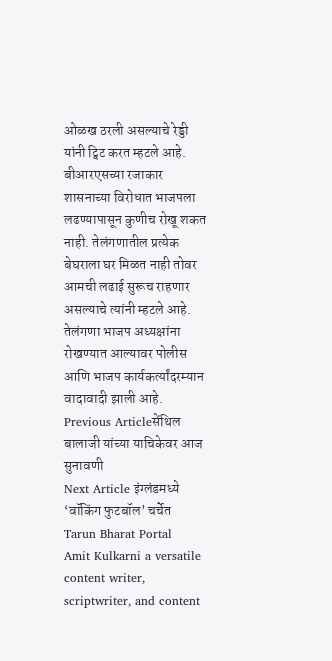ओळख ठरली असल्याचे रेड्डी यांनी ट्विट करत म्हटले आहे. बीआरएसच्या रजाकार शासनाच्या विरोधात भाजपला लढण्यापासून कुणीच रोखू शकत नाही. तेलंगणातील प्रत्येक बेघराला घर मिळत नाही तोवर आमची लढाई सुरूच राहणार असल्याचे त्यांनी म्हटले आहे. तेलंगणा भाजप अध्यक्षांना रोखण्यात आल्यावर पोलीस आणि भाजप कार्यकर्त्यांदरम्यान वादावादी झाली आहे.
Previous Articleसेंथिल बालाजी यांच्या याचिकेवर आज सुनावणी
Next Article इंग्लंडमध्ये ‘वॉकिंग फुटबॉल’ चर्चेत
Tarun Bharat Portal
Amit Kulkarni a versatile content writer, scriptwriter, and content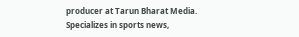producer at Tarun Bharat Media. Specializes in sports news,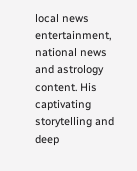local news entertainment, national news and astrology content. His captivating storytelling and deep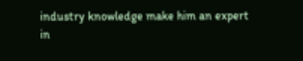industry knowledge make him an expert in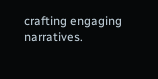crafting engaging narratives.